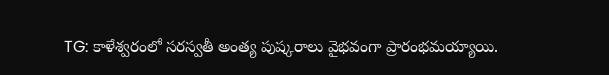TG: కాళేశ్వరంలో సరస్వతీ అంత్య పుష్కరాలు వైభవంగా ప్రారంభమయ్యాయి.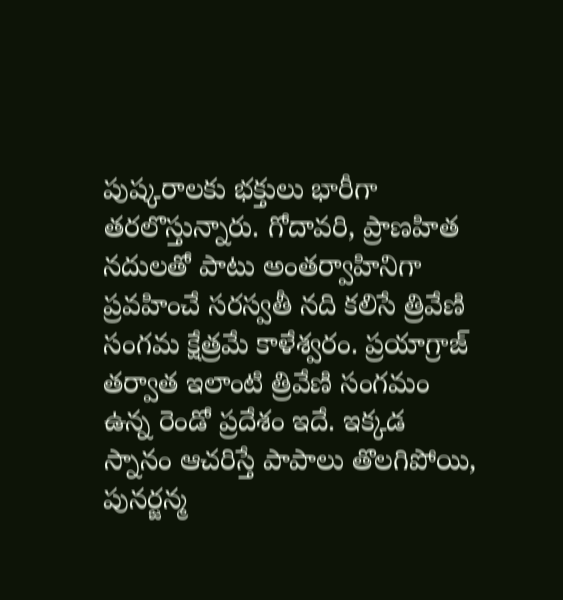పుష్కరాలకు భక్తులు భారీగా తరలొస్తున్నారు. గోదావరి, ప్రాణహిత నదులతో పాటు అంతర్వాహినిగా ప్రవహించే సరస్వతీ నది కలిసే త్రివేణి సంగమ క్షేత్రమే కాళేశ్వరం. ప్రయాగ్రాజ్ తర్వాత ఇలాంటి త్రివేణి సంగమం ఉన్న రెండో ప్రదేశం ఇదే. ఇక్కడ స్నానం ఆచరిస్తే పాపాలు తొలగిపోయి, పునర్జన్మ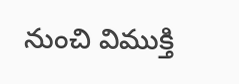నుంచి విముక్తి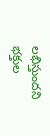లభిస్తుందని భక్తుల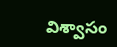విశ్వాసం